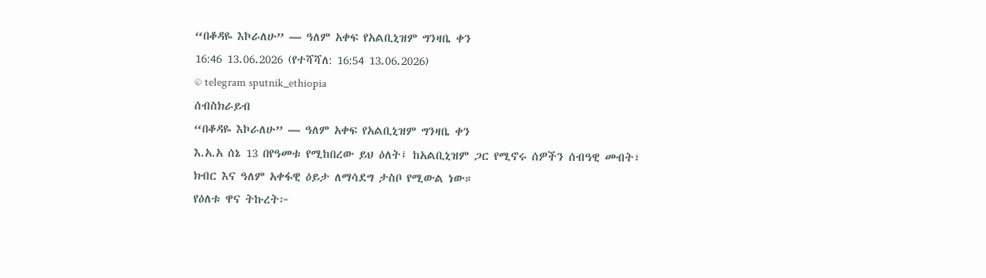“በቆዳዬ እኮራለሁ” — ዓለም አቀፍ የአልቢኒዝም ግንዛቤ ቀን
16:46 13.06.2026 (የተሻሻለ: 16:54 13.06.2026)
© telegram sputnik_ethiopia
ሰብስክራይብ
“በቆዳዬ እኮራለሁ” — ዓለም አቀፍ የአልቢኒዝም ግንዛቤ ቀን
እ.አ.አ ሰኔ 13 በየዓመቱ የሚከበረው ይህ ዕለት፤ ከአልቢኒዝም ጋር የሚኖሩ ሰዎችን ሰብዓዊ መብት፣ ክብር እና ዓለም አቀፋዊ ዕይታ ለማሳደግ ታስቦ የሚውል ነው።
የዕለቱ ዋና ትኩረት፦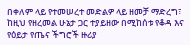በቀለም ላይ የተመሠረተ መድልዎ ላይ ዘመቻ ማድረግ፣
ከዚህ የዘረመል ሁኔታ ጋር ተያይዘው በሚከሰቱ የቆዳ እና የዕይታ የጤና ችግሮች ዙሪያ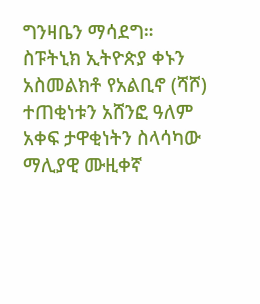ግንዛቤን ማሳደግ።
ስፑትኒክ ኢትዮጵያ ቀኑን አስመልክቶ የአልቢኖ (ሻሾ) ተጠቂነቱን አሸንፎ ዓለም አቀፍ ታዋቂነትን ስላሳካው ማሊያዊ ሙዚቀኛ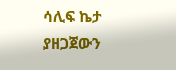ሳሊፍ ኬታ ያዘጋጀውን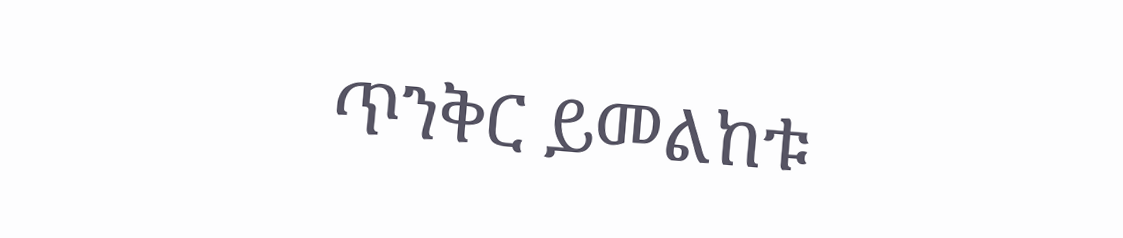ጥንቅር ይመልከቱ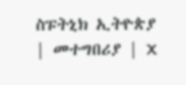ስፑትኒክ ኢትዮጵያ | መተግበሪያ | X